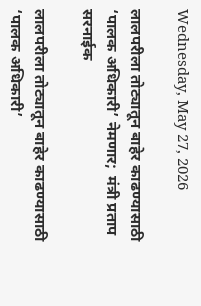Wednesday, May 27, 2026

लालपरीला तोट्यातून बाहेर काढण्यासाठी ‘पालक अधिकारी’ नेमणार;  मंत्री प्रताप सरनाईक

लालपरीला तोट्यातून बाहेर काढण्यासाठी ‘पालक अधिकारी’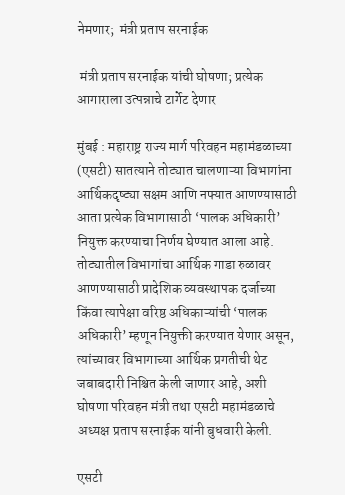नेमणार;  मंत्री प्रताप सरनाईक

 मंत्री प्रताप सरनाईक यांची घोषणा; प्रत्येक आगाराला उत्पन्नाचे टार्गेट देणार

मुंबई : महाराष्ट्र राज्य मार्ग परिवहन महामंडळाच्या (एसटी) सातत्याने तोट्यात चालणाऱ्या विभागांना आर्थिकदृष्ट्या सक्षम आणि नफ्यात आणण्यासाठी आता प्रत्येक विभागासाठी ‘पालक अधिकारी’ नियुक्त करण्याचा निर्णय घेण्यात आला आहे. तोट्यातील विभागांचा आर्थिक गाडा रुळावर आणण्यासाठी प्रादेशिक व्यवस्थापक दर्जाच्या किंवा त्यापेक्षा वरिष्ठ अधिकाऱ्यांची ‘पालक अधिकारी’ म्हणून नियुक्ती करण्यात येणार असून, त्यांच्यावर विभागाच्या आर्थिक प्रगतीची थेट जबाबदारी निश्चित केली जाणार आहे, अशी घोषणा परिवहन मंत्री तथा एसटी महामंडळाचे अध्यक्ष प्रताप सरनाईक यांनी बुधवारी केली.

एसटी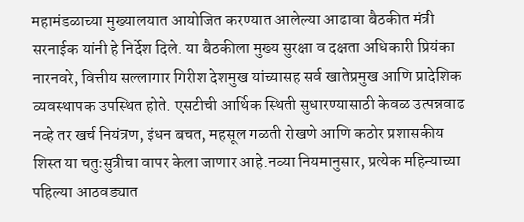महामंडळाच्या मुख्यालयात आयोजित करण्यात आलेल्या आढावा बैठकीत मंत्री सरनाईक यांनी हे निर्देश दिले. या बैठकीला मुख्य सुरक्षा व दक्षता अधिकारी प्रियंका नारनवरे, वित्तीय सल्लागार गिरीश देशमुख यांच्यासह सर्व खातेप्रमुख आणि प्रादेशिक व्यवस्थापक उपस्थित होते. एसटीची आर्थिक स्थिती सुधारण्यासाठी केवळ उत्पन्नवाढ नव्हे तर खर्च नियंत्रण, इंधन बचत, महसूल गळती रोखणे आणि कठोर प्रशासकीय शिस्त या चतुःसुत्रीचा वापर केला जाणार आहे.नव्या नियमानुसार, प्रत्येक महिन्याच्या पहिल्या आठवड्यात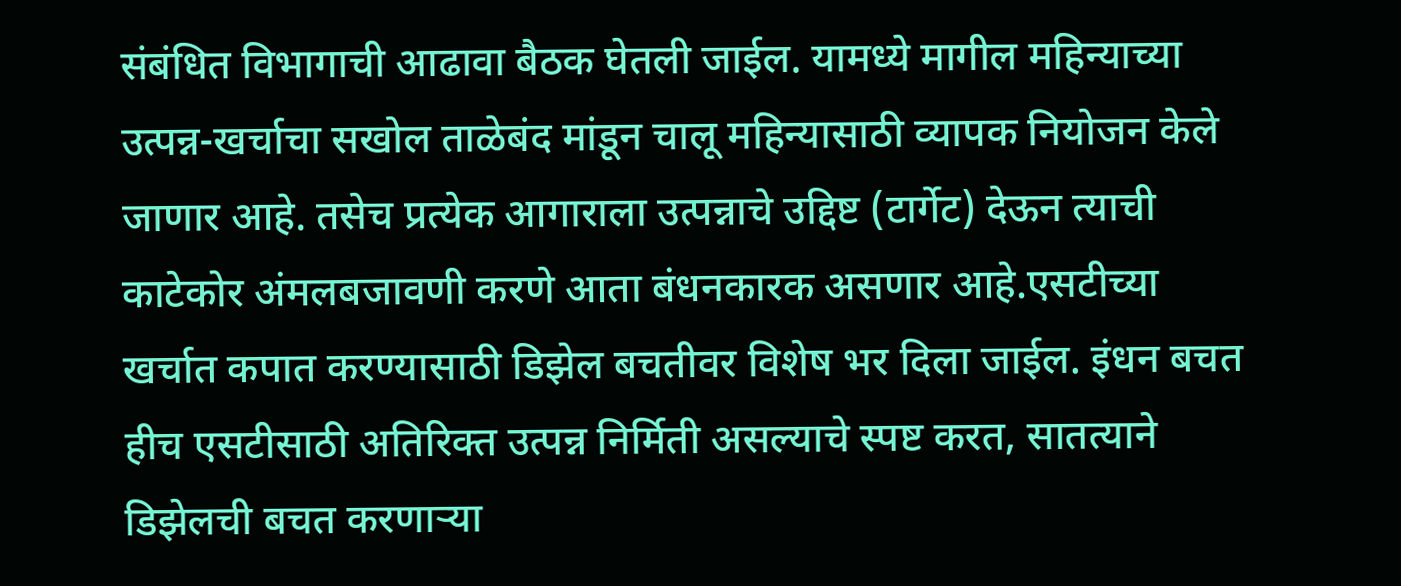संबंधित विभागाची आढावा बैठक घेतली जाईल. यामध्ये मागील महिन्याच्या उत्पन्न-खर्चाचा सखोल ताळेबंद मांडून चालू महिन्यासाठी व्यापक नियोजन केले जाणार आहे. तसेच प्रत्येक आगाराला उत्पन्नाचे उद्दिष्ट (टार्गेट) देऊन त्याची काटेकोर अंमलबजावणी करणे आता बंधनकारक असणार आहे.एसटीच्या खर्चात कपात करण्यासाठी डिझेल बचतीवर विशेष भर दिला जाईल. इंधन बचत हीच एसटीसाठी अतिरिक्त उत्पन्न निर्मिती असल्याचे स्पष्ट करत, सातत्याने डिझेलची बचत करणाऱ्या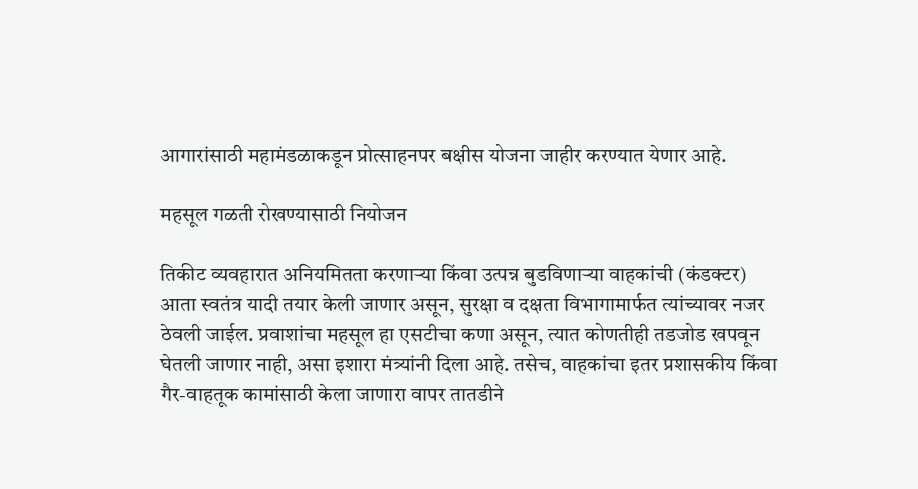आगारांसाठी महामंडळाकडून प्रोत्साहनपर बक्षीस योजना जाहीर करण्यात येणार आहे.

महसूल गळती रोखण्यासाठी नियोजन

तिकीट व्यवहारात अनियमितता करणाऱ्या किंवा उत्पन्न बुडविणाऱ्या वाहकांची (कंडक्टर) आता स्वतंत्र यादी तयार केली जाणार असून, सुरक्षा व दक्षता विभागामार्फत त्यांच्यावर नजर ठेवली जाईल. प्रवाशांचा महसूल हा एसटीचा कणा असून, त्यात कोणतीही तडजोड खपवून घेतली जाणार नाही, असा इशारा मंत्र्यांनी दिला आहे. तसेच, वाहकांचा इतर प्रशासकीय किंवा गैर-वाहतूक कामांसाठी केला जाणारा वापर तातडीने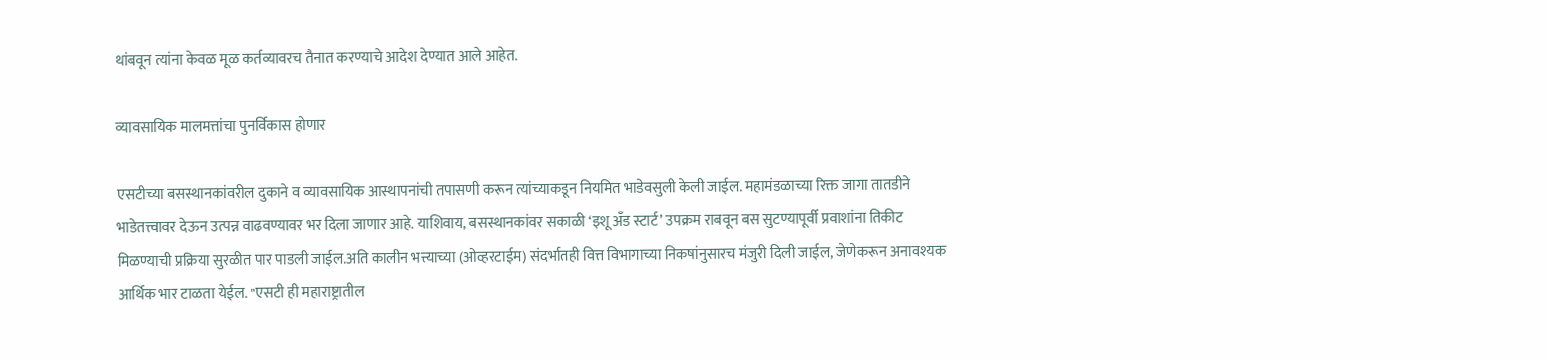थांबवून त्यांना केवळ मूळ कर्तव्यावरच तैनात करण्याचे आदेश देण्यात आले आहेत.

व्यावसायिक मालमत्तांचा पुनर्विकास होणार

एसटीच्या बसस्थानकांवरील दुकाने व व्यावसायिक आस्थापनांची तपासणी करून त्यांच्याकडून नियमित भाडेवसुली केली जाईल. महामंडळाच्या रिक्त जागा तातडीने भाडेतत्त्वावर देऊन उत्पन्न वाढवण्यावर भर दिला जाणार आहे. याशिवाय, बसस्थानकांवर सकाळी ‘इशू अँड स्टार्ट’ उपक्रम राबवून बस सुटण्यापूर्वी प्रवाशांना तिकीट मिळण्याची प्रक्रिया सुरळीत पार पाडली जाईल.अति कालीन भत्त्याच्या (ओव्हरटाईम) संदर्भातही वित्त विभागाच्या निकषांनुसारच मंजुरी दिली जाईल, जेणेकरून अनावश्यक आर्थिक भार टाळता येईल. "एसटी ही महाराष्ट्रातील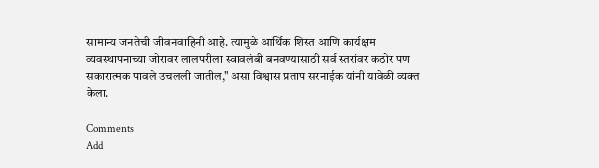सामान्य जनतेची जीवनवाहिनी आहे. त्यामुळे आर्थिक शिस्त आणि कार्यक्षम व्यवस्थापनाच्या जोरावर लालपरीला स्वावलंबी बनवण्यासाठी सर्व स्तरांवर कठोर पण सकारात्मक पावले उचलली जातील," असा विश्वास प्रताप सरनाईक यांनी यावेळी व्यक्त केला.

Comments
Add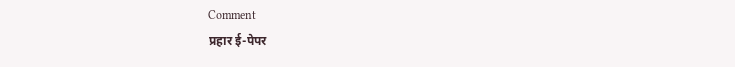Comment
प्रहार ई-पेपर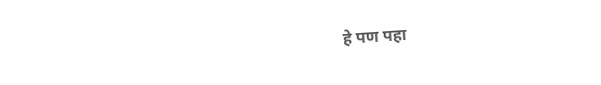हे पण पहा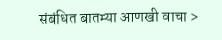संबंधित बातम्या आणखी वाचा >